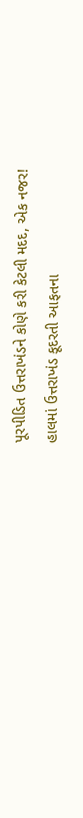પૂરપીડિત ઉત્તરાખંડને કોણે કરી કેટલી મદદ, એક નજર!
હાલમાં ઉત્તરાખંડ કૂદરતી આફતના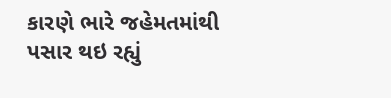કારણે ભારે જહેમતમાંથી પસાર થઇ રહ્યું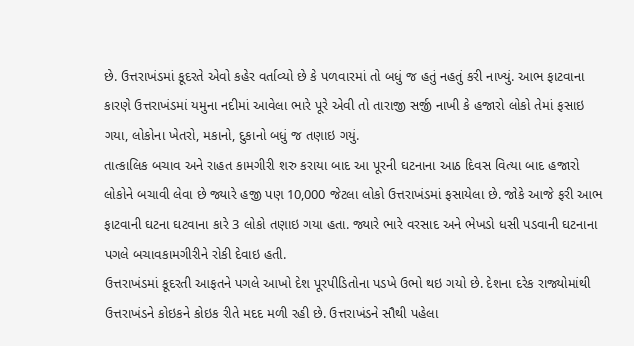છે. ઉત્તરાખંડમાં કૂદરતે એવો કહેર વર્તાવ્યો છે કે પળવારમાં તો બધું જ હતું નહતું કરી નાખ્યું. આભ ફાટવાના કારણે ઉત્તરાખંડમાં યમુના નદીમાં આવેલા ભારે પૂરે એવી તો તારાજી સર્જી નાખી કે હજારો લોકો તેમાં ફસાઇ ગયા, લોકોના ખેતરો, મકાનો, દુકાનો બધું જ તણાઇ ગયું.
તાત્કાલિક બચાવ અને રાહત કામગીરી શરુ કરાયા બાદ આ પૂરની ઘટનાના આઠ દિવસ વિત્યા બાદ હજારો લોકોને બચાવી લેવા છે જ્યારે હજી પણ 10,000 જેટલા લોકો ઉત્તરાખંડમાં ફસાયેલા છે. જોકે આજે ફરી આભ ફાટવાની ઘટના ઘટવાના કારે 3 લોકો તણાઇ ગયા હતા. જ્યારે ભારે વરસાદ અને ભેખડો ધસી પડવાની ઘટનાના પગલે બચાવકામગીરીને રોકી દેવાઇ હતી.
ઉત્તરાખંડમાં કૂદરતી આફતને પગલે આખો દેશ પૂરપીડિતોના પડખે ઉભો થઇ ગયો છે. દેશના દરેક રાજ્યોમાંથી ઉત્તરાખંડને કોઇકને કોઇક રીતે મદદ મળી રહી છે. ઉત્તરાખંડને સૌથી પહેલા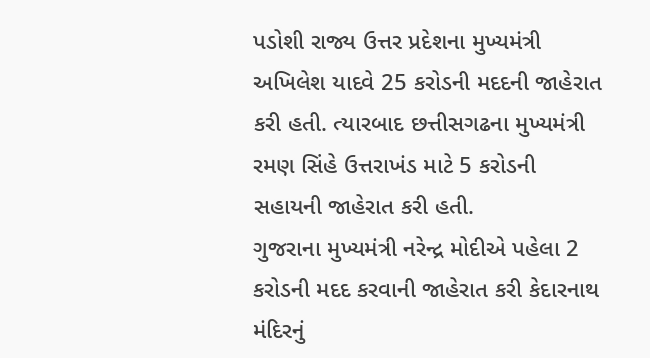પડોશી રાજ્ય ઉત્તર પ્રદેશના મુખ્યમંત્રી અખિલેશ યાદવે 25 કરોડની મદદની જાહેરાત કરી હતી. ત્યારબાદ છત્તીસગઢના મુખ્યમંત્રી રમણ સિંહે ઉત્તરાખંડ માટે 5 કરોડની સહાયની જાહેરાત કરી હતી.
ગુજરાના મુખ્યમંત્રી નરેન્દ્ર મોદીએ પહેલા 2 કરોડની મદદ કરવાની જાહેરાત કરી કેદારનાથ મંદિરનું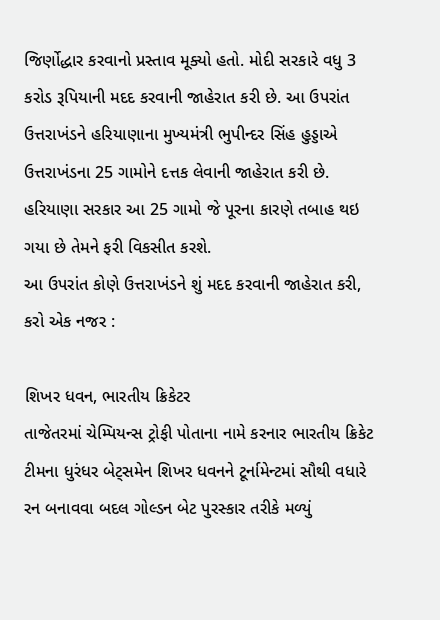જિર્ણોદ્ધાર કરવાનો પ્રસ્તાવ મૂક્યો હતો. મોદી સરકારે વધુ 3 કરોડ રૂપિયાની મદદ કરવાની જાહેરાત કરી છે. આ ઉપરાંત ઉત્તરાખંડને હરિયાણાના મુખ્યમંત્રી ભુપીન્દર સિંહ હુડ્ડાએ ઉત્તરાખંડના 25 ગામોને દત્તક લેવાની જાહેરાત કરી છે. હરિયાણા સરકાર આ 25 ગામો જે પૂરના કારણે તબાહ થઇ ગયા છે તેમને ફરી વિકસીત કરશે.
આ ઉપરાંત કોણે ઉત્તરાખંડને શું મદદ કરવાની જાહેરાત કરી, કરો એક નજર :

શિખર ધવન, ભારતીય ક્રિકેટર
તાજેતરમાં ચેમ્પિયન્સ ટ્રોફી પોતાના નામે કરનાર ભારતીય ક્રિકેટ ટીમના ધુરંધર બેટ્સમેન શિખર ધવનને ટૂર્નામેન્ટમાં સૌથી વધારે રન બનાવવા બદલ ગોલ્ડન બેટ પુરસ્કાર તરીકે મળ્યું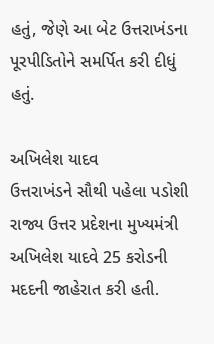હતું, જેણે આ બેટ ઉત્તરાખંડના પૂરપીડિતોને સમર્પિત કરી દીધું હતું.

અખિલેશ યાદવ
ઉત્તરાખંડને સૌથી પહેલા પડોશી રાજ્ય ઉત્તર પ્રદેશના મુખ્યમંત્રી અખિલેશ યાદવે 25 કરોડની મદદની જાહેરાત કરી હતી.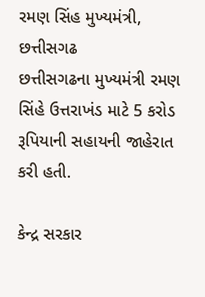રમણ સિંહ મુખ્યમંત્રી, છત્તીસગઢ
છત્તીસગઢના મુખ્યમંત્રી રમણ સિંહે ઉત્તરાખંડ માટે 5 કરોડ રૂપિયાની સહાયની જાહેરાત કરી હતી.

કેન્દ્ર સરકાર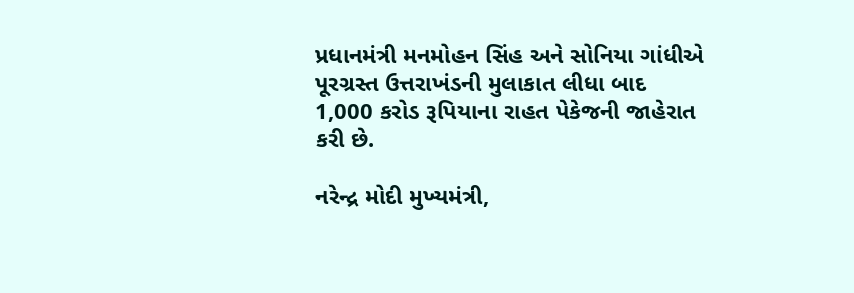પ્રધાનમંત્રી મનમોહન સિંહ અને સોનિયા ગાંધીએ પૂરગ્રસ્ત ઉત્તરાખંડની મુલાકાત લીધા બાદ 1,000 કરોડ રૂપિયાના રાહત પેકેજની જાહેરાત કરી છે.

નરેન્દ્ર મોદી મુખ્યમંત્રી,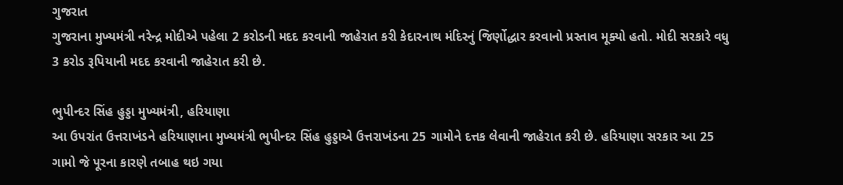ગુજરાત
ગુજરાના મુખ્યમંત્રી નરેન્દ્ર મોદીએ પહેલા 2 કરોડની મદદ કરવાની જાહેરાત કરી કેદારનાથ મંદિરનું જિર્ણોદ્ધાર કરવાનો પ્રસ્તાવ મૂક્યો હતો. મોદી સરકારે વધુ 3 કરોડ રૂપિયાની મદદ કરવાની જાહેરાત કરી છે.

ભુપીન્દર સિંહ હુડ્ડા મુખ્યમંત્રી, હરિયાણા
આ ઉપરાંત ઉત્તરાખંડને હરિયાણાના મુખ્યમંત્રી ભુપીન્દર સિંહ હુડ્ડાએ ઉત્તરાખંડના 25 ગામોને દત્તક લેવાની જાહેરાત કરી છે. હરિયાણા સરકાર આ 25 ગામો જે પૂરના કારણે તબાહ થઇ ગયા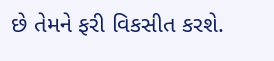છે તેમને ફરી વિકસીત કરશે.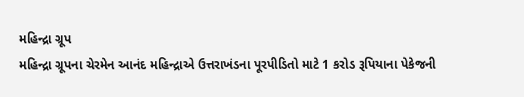મહિન્દ્રા ગ્રૂપ
મહિન્દ્રા ગ્રૂપના ચેરમેન આનંદ મહિન્દ્રાએ ઉત્તરાખંડના પૂરપીડિતો માટે 1 કરોડ રૂપિયાના પેકેજની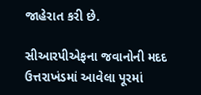જાહેરાત કરી છે.

સીઆરપીએફના જવાનોની મદદ
ઉત્તરાખંડમાં આવેલા પૂરમાં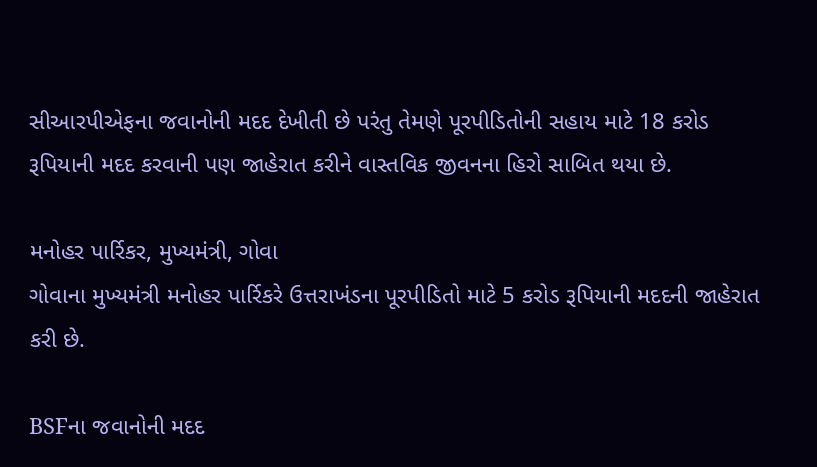સીઆરપીએફના જવાનોની મદદ દેખીતી છે પરંતુ તેમણે પૂરપીડિતોની સહાય માટે 18 કરોડ રૂપિયાની મદદ કરવાની પણ જાહેરાત કરીને વાસ્તવિક જીવનના હિરો સાબિત થયા છે.

મનોહર પાર્રિકર, મુખ્યમંત્રી, ગોવા
ગોવાના મુખ્યમંત્રી મનોહર પાર્રિકરે ઉત્તરાખંડના પૂરપીડિતો માટે 5 કરોડ રૂપિયાની મદદની જાહેરાત કરી છે.

BSFના જવાનોની મદદ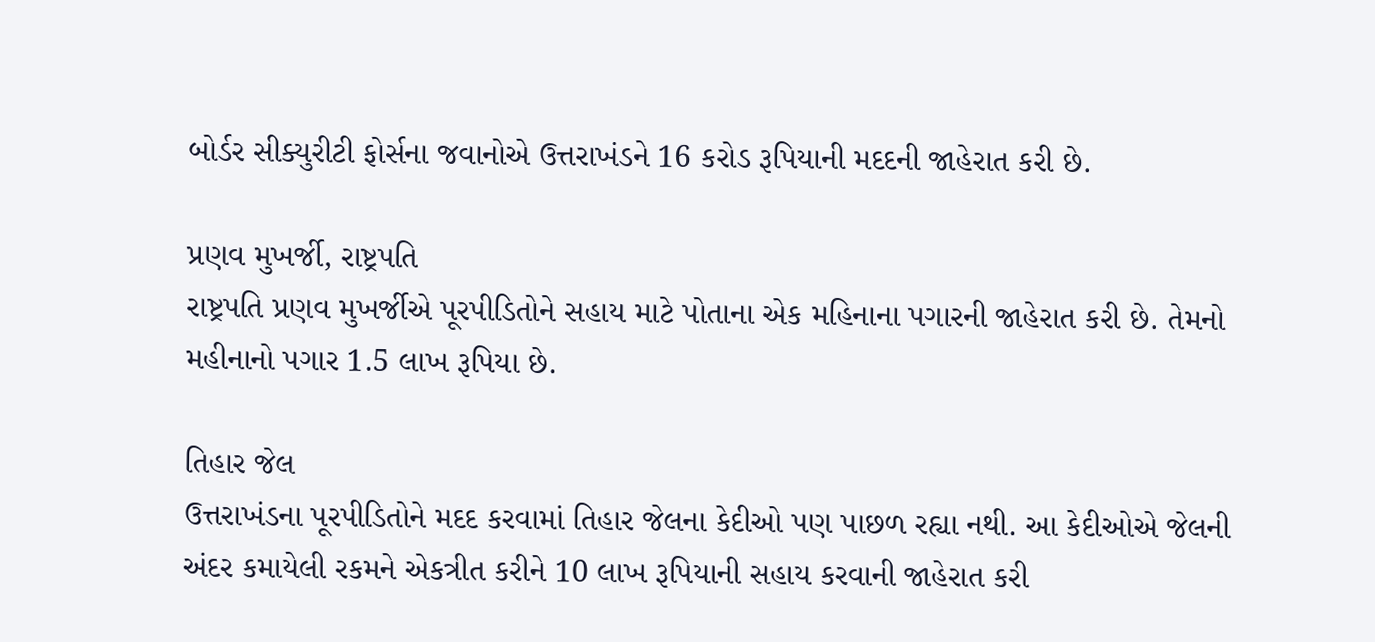બોર્ડર સીક્યુરીટી ફોર્સના જવાનોએ ઉત્તરાખંડને 16 કરોડ રૂપિયાની મદદની જાહેરાત કરી છે.

પ્રણવ મુખર્જી, રાષ્ટ્રપતિ
રાષ્ટ્રપતિ પ્રણવ મુખર્જીએ પૂરપીડિતોને સહાય માટે પોતાના એક મહિનાના પગારની જાહેરાત કરી છે. તેમનો મહીનાનો પગાર 1.5 લાખ રૂપિયા છે.

તિહાર જેલ
ઉત્તરાખંડના પૂરપીડિતોને મદદ કરવામાં તિહાર જેલના કેદીઓ પણ પાછળ રહ્યા નથી. આ કેદીઓએ જેલની અંદર કમાયેલી રકમને એકત્રીત કરીને 10 લાખ રૂપિયાની સહાય કરવાની જાહેરાત કરી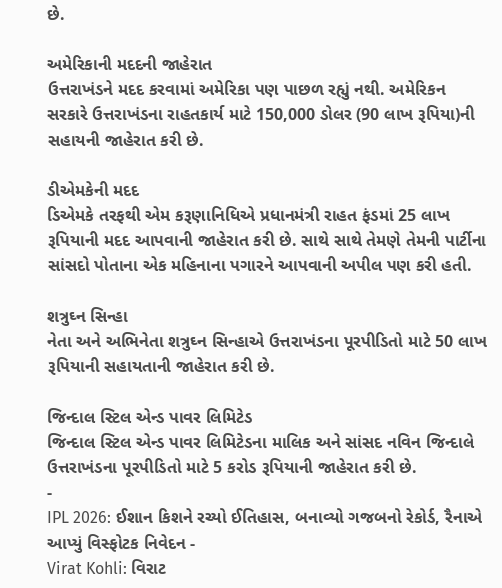છે.

અમેરિકાની મદદની જાહેરાત
ઉત્તરાખંડને મદદ કરવામાં અમેરિકા પણ પાછળ રહ્યું નથી. અમેરિકન સરકારે ઉત્તરાખંડના રાહતકાર્ય માટે 150,000 ડોલર (90 લાખ રૂપિયા)ની સહાયની જાહેરાત કરી છે.

ડીએમકેની મદદ
ડિએમકે તરફથી એમ કરૂણાનિધિએ પ્રધાનમંત્રી રાહત ફંડમાં 25 લાખ રૂપિયાની મદદ આપવાની જાહેરાત કરી છે. સાથે સાથે તેમણે તેમની પાર્ટીના સાંસદો પોતાના એક મહિનાના પગારને આપવાની અપીલ પણ કરી હતી.

શત્રુઘ્ન સિન્હા
નેતા અને અભિનેતા શત્રુઘ્ન સિન્હાએ ઉત્તરાખંડના પૂરપીડિતો માટે 50 લાખ રૂપિયાની સહાયતાની જાહેરાત કરી છે.

જિન્દાલ સ્ટિલ એન્ડ પાવર લિમિટેડ
જિન્દાલ સ્ટિલ એન્ડ પાવર લિમિટેડના માલિક અને સાંસદ નવિન જિન્દાલે ઉત્તરાખંડના પૂરપીડિતો માટે 5 કરોડ રૂપિયાની જાહેરાત કરી છે.
-
IPL 2026: ઈશાન કિશને રચ્યો ઈતિહાસ, બનાવ્યો ગજબનો રેકોર્ડ, રૈનાએ આપ્યું વિસ્ફોટક નિવેદન -
Virat Kohli: વિરાટ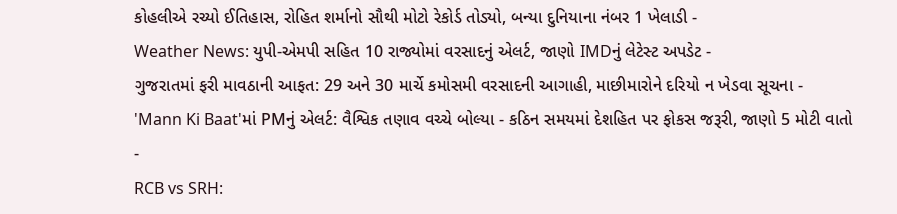કોહલીએ રચ્યો ઈતિહાસ, રોહિત શર્માનો સૌથી મોટો રેકોર્ડ તોડ્યો, બન્યા દુનિયાના નંબર 1 ખેલાડી -
Weather News: યુપી-એમપી સહિત 10 રાજ્યોમાં વરસાદનું એલર્ટ, જાણો IMDનું લેટેસ્ટ અપડેટ -
ગુજરાતમાં ફરી માવઠાની આફત: 29 અને 30 માર્ચે કમોસમી વરસાદની આગાહી, માછીમારોને દરિયો ન ખેડવા સૂચના -
'Mann Ki Baat'માં PMનું એલર્ટ: વૈશ્વિક તણાવ વચ્ચે બોલ્યા - કઠિન સમયમાં દેશહિત પર ફોકસ જરૂરી, જાણો 5 મોટી વાતો -
RCB vs SRH: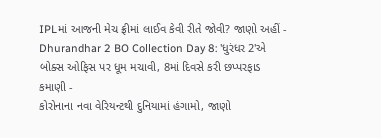IPLમાં આજની મેચ ફ્રીમાં લાઈવ કેવી રીતે જોવી? જાણો અહીં -
Dhurandhar 2 BO Collection Day 8: 'ધુરંધર 2'એ બોક્સ ઓફિસ પર ધૂમ મચાવી, 8માં દિવસે કરી છપ્પરફાડ કમાણી -
કોરોનાના નવા વેરિયન્ટથી દુનિયામાં હંગામો, જાણો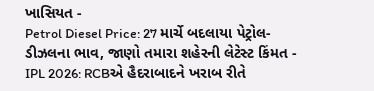ખાસિયત -
Petrol Diesel Price: 27 માર્ચે બદલાયા પેટ્રોલ-ડીઝલના ભાવ, જાણો તમારા શહેરની લેટેસ્ટ કિંમત -
IPL 2026: RCBએ હૈદરાબાદને ખરાબ રીતે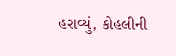હરાવ્યું, કોહલીની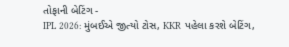તોફાની બેટિંગ -
IPL 2026: મુંબઈએ જીત્યો ટોસ, KKR પહેલા કરશે બેટિંગ,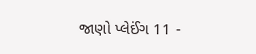જાણો પ્લેઈંગ 11 -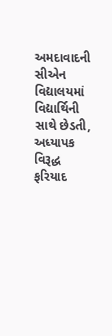અમદાવાદની સીએન વિદ્યાલયમાં વિદ્યાર્થિની સાથે છેડતી, અધ્યાપક વિરૂદ્ધ ફરિયાદ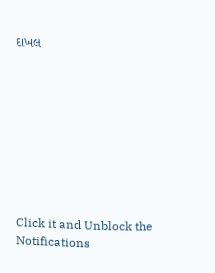દાખલ









Click it and Unblock the Notifications